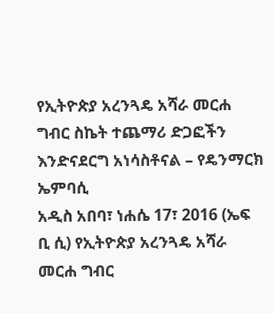የኢትዮጵያ አረንጓዴ አሻራ መርሐ ግብር ስኬት ተጨማሪ ድጋፎችን እንድናደርግ አነሳስቶናል – የዴንማርክ ኤምባሲ
አዲስ አበባ፣ ነሐሴ 17፣ 2016 (ኤፍ ቢ ሲ) የኢትዮጵያ አረንጓዴ አሻራ መርሐ ግብር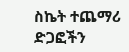ስኬት ተጨማሪ ድጋፎችን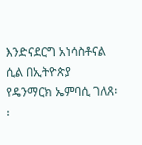እንድናደርግ አነሳስቶናል ሲል በኢትዮጵያ የዴንማርክ ኤምባሲ ገለጸ፡፡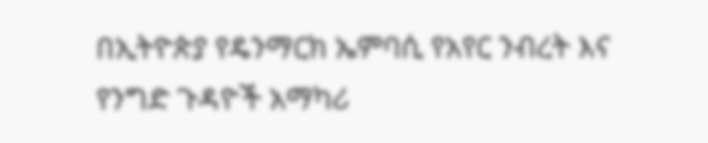በኢትዮጵያ የዴንማርክ ኤምባሲ የአየር ንብረት እና የንግድ ጉዳዮች አማካሪ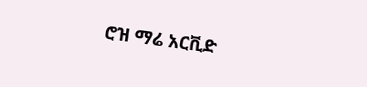ሮዝ ማሬ አርቪድ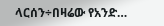ላርሰን÷በዛሬው የአንድ…